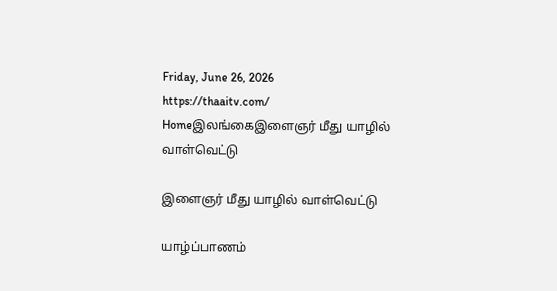Friday, June 26, 2026
https://thaaitv.com/
Homeஇலங்கைஇளைஞர் மீது யாழில் வாள்வெட்டு

இளைஞர் மீது யாழில் வாள்வெட்டு

யாழ்ப்பாணம்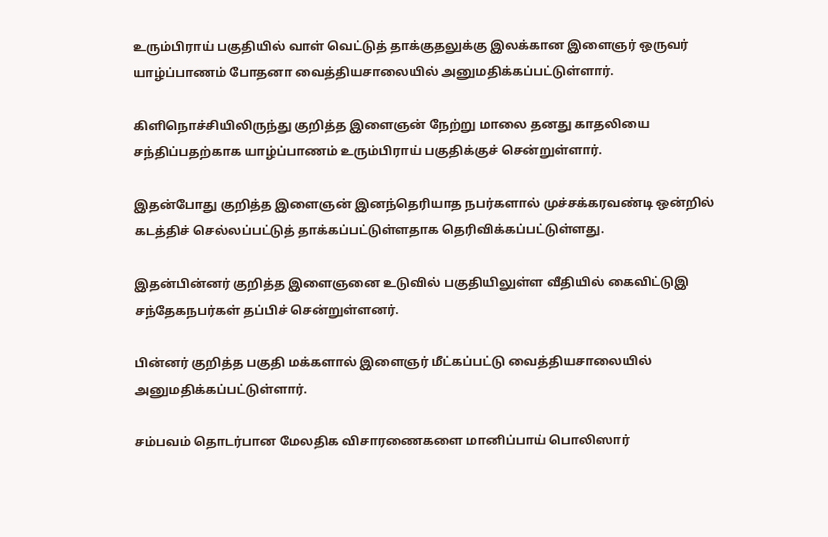உரும்பிராய் பகுதியில் வாள் வெட்டுத் தாக்குதலுக்கு இலக்கான இளைஞர் ஒருவர் யாழ்ப்பாணம் போதனா வைத்தியசாலையில் அனுமதிக்கப்பட்டுள்ளார்.

கிளிநொச்சியிலிருந்து குறித்த இளைஞன் நேற்று மாலை தனது காதலியை சந்திப்பதற்காக யாழ்ப்பாணம் உரும்பிராய் பகுதிக்குச் சென்றுள்ளார்.

இதன்போது குறித்த இளைஞன் இனந்தெரியாத நபர்களால் முச்சக்கரவண்டி ஒன்றில் கடத்திச் செல்லப்பட்டுத் தாக்கப்பட்டுள்ளதாக தெரிவிக்கப்பட்டுள்ளது.

இதன்பின்னர் குறித்த இளைஞனை உடுவில் பகுதியிலுள்ள வீதியில் கைவிட்டுஇ சந்தேகநபர்கள் தப்பிச் சென்றுள்ளனர்.

பின்னர் குறித்த பகுதி மக்களால் இளைஞர் மீட்கப்பட்டு வைத்தியசாலையில் அனுமதிக்கப்பட்டுள்ளார்.

சம்பவம் தொடர்பான மேலதிக விசாரணைகளை மானிப்பாய் பொலிஸார்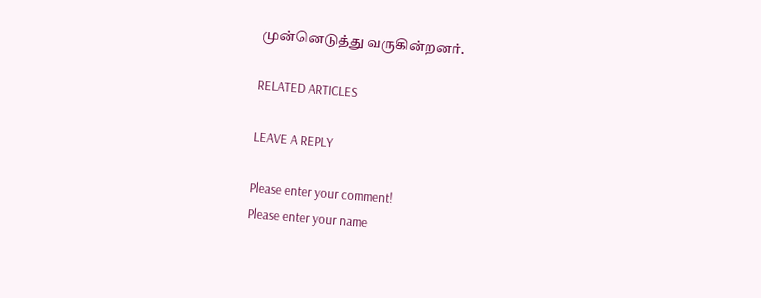முன்னெடுத்து வருகின்றனர்.

RELATED ARTICLES

LEAVE A REPLY

Please enter your comment!
Please enter your name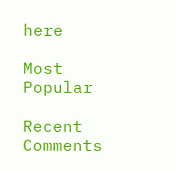here

Most Popular

Recent Comments